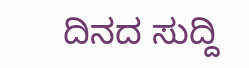ದಿನದ ಸುದ್ದಿ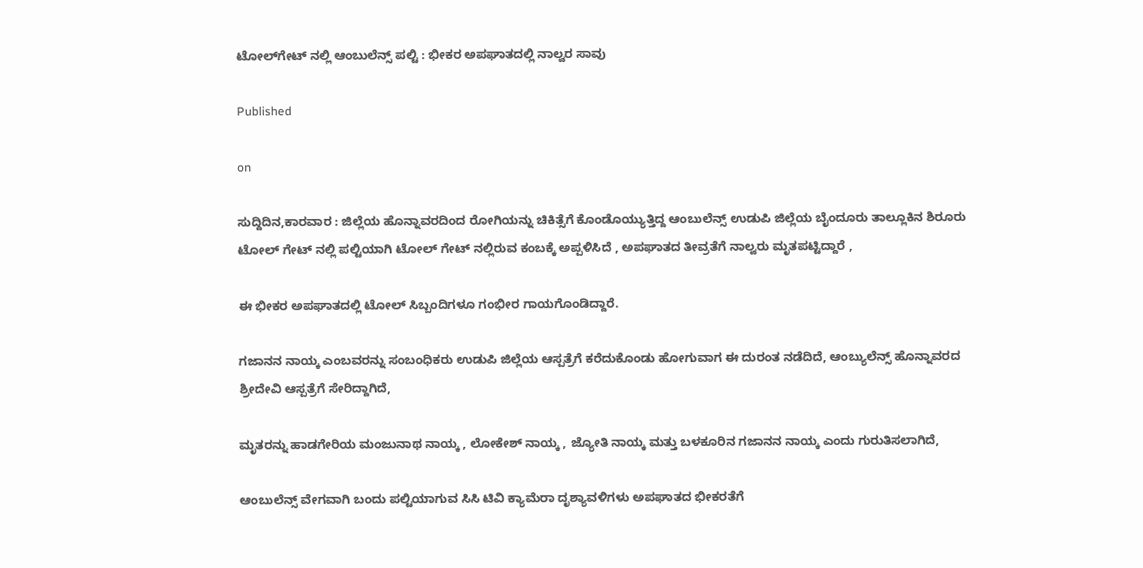ಟೋಲ್‌ಗೇಟ್ ನಲ್ಲಿ ಆಂಬುಲೆನ್ಸ್ ಪಲ್ಟಿ : ಭೀಕರ ಅಪಘಾತದಲ್ಲಿ ನಾಲ್ವರ ಸಾವು

Published

on

ಸುದ್ದಿದಿನ,ಕಾರವಾರ : ಜಿಲ್ಲೆಯ ಹೊನ್ನಾವರದಿಂದ ರೋಗಿಯನ್ನು ಚಿಕಿತ್ಸೆಗೆ ಕೊಂಡೊಯ್ಯುತ್ತಿದ್ದ ಆಂಬುಲೆನ್ಸ್‌ ಉಡುಪಿ ಜಿಲ್ಲೆಯ ಬೈಂದೂರು ತಾಲ್ಲೂಕಿನ ಶಿರೂರು ಟೋಲ್ ಗೇಟ್‌ ನಲ್ಲಿ ಪಲ್ಟಿಯಾಗಿ ಟೋಲ್ ಗೇಟ್ ನಲ್ಲಿರುವ ಕಂಬಕ್ಕೆ ಅಪ್ಪಳಿಸಿದೆ , ಅಪಘಾತದ ತೀವ್ರತೆಗೆ ನಾಲ್ವರು ಮೃತಪಟ್ಟಿದ್ದಾರೆ ,

ಈ ಭೀಕರ ಅಪಘಾತದಲ್ಲಿ ಟೋಲ್ ಸಿಬ್ಬಂದಿಗಳೂ ಗಂಭೀರ ಗಾಯಗೊಂಡಿದ್ದಾರೆ.

ಗಜಾನನ ನಾಯ್ಕ ಎಂಬವರನ್ನು ಸಂಬಂಧಿಕರು ಉಡುಪಿ ಜಿಲ್ಲೆಯ ಆಸ್ಪತ್ರೆಗೆ ಕರೆದುಕೊಂಡು ಹೋಗುವಾಗ ಈ ದುರಂತ ನಡೆದಿದೆ, ಆಂಬ್ಯುಲೆನ್ಸ್ ಹೊನ್ನಾವರದ ಶ್ರೀದೇವಿ ಆಸ್ಪತ್ರೆಗೆ ಸೇರಿದ್ದಾಗಿದೆ,

ಮೃತರನ್ನು ಹಾಡಗೇರಿಯ ಮಂಜುನಾಥ ನಾಯ್ಕ , ಲೋಕೇಶ್ ನಾಯ್ಕ , ಜ್ಯೋತಿ ನಾಯ್ಕ ಮತ್ತು ಬಳಕೂರಿನ ಗಜಾನನ ನಾಯ್ಕ ಎಂದು ಗುರುತಿಸಲಾಗಿದೆ,

ಆಂಬುಲೆನ್ಸ್ ವೇಗವಾಗಿ ಬಂದು ಪಲ್ಟಿಯಾಗುವ ಸಿಸಿ ಟಿವಿ ಕ್ಯಾಮೆರಾ ದೃಶ್ಯಾವಳಿಗಳು ಅಪಘಾತದ ಭೀಕರತೆಗೆ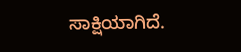ಸಾಕ್ಷಿಯಾಗಿದೆ.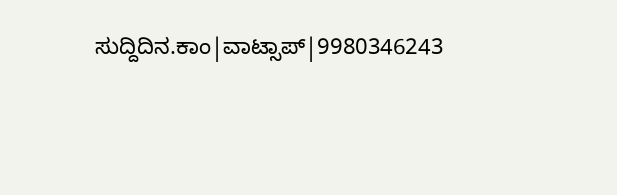ಸುದ್ದಿದಿನ.ಕಾಂ|ವಾಟ್ಸಾಪ್|9980346243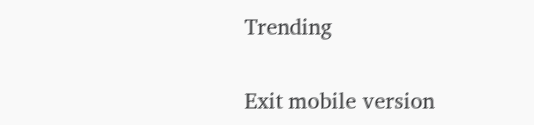Trending

Exit mobile version